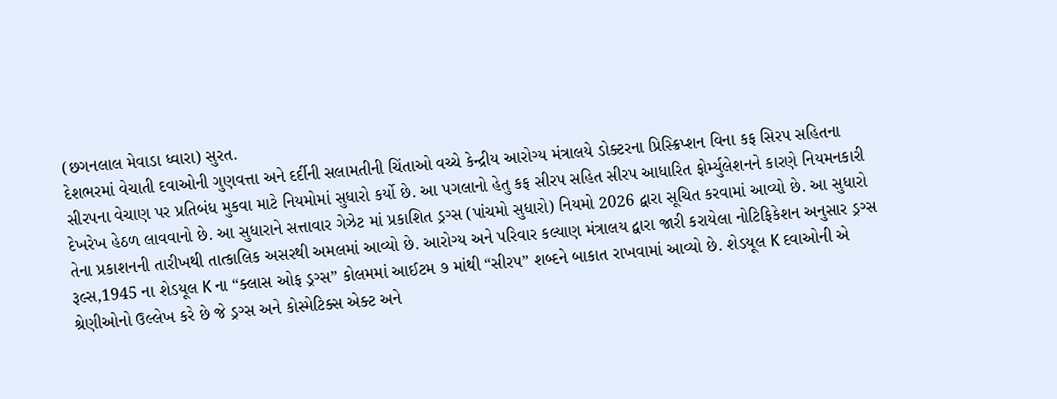(છગનલાલ મેવાડા ધ્વારા) સુરત.
દેશભરમાં વેચાતી દવાઓની ગુણવત્તા અને દર્દીની સલામતીની ચિંતાઓ વચ્ચે કેન્દ્રીય આરોગ્ય મંત્રાલયે ડોક્ટરના પ્રિસ્ક્રિપ્શન વિના કફ સિરપ સહિતના સીરપના વેચાણ પર પ્રતિબંધ મુકવા માટે નિયમોમાં સુધારો કર્યો છે. આ પગલાનો હેતુ કફ સીરપ સહિત સીરપ આધારિત ફોર્મ્યુલેશનને કારણે નિયમનકારી દેખરેખ હેઠળ લાવવાનો છે. આ સુધારાને સત્તાવાર ગેઝેટ માં પ્રકાશિત ડ્રગ્સ (પાંચમો સુધારો) નિયમો 2026 દ્વારા સૂચિત કરવામાં આવ્યો છે. આ સુધારો તેના પ્રકાશનની તારીખથી તાત્કાલિક અસરથી અમલમાં આવ્યો છે. આરોગ્ય અને પરિવાર કલ્યાણ મંત્રાલય દ્વારા જારી કરાયેલા નોટિફિકેશન અનુસાર ડ્રગ્સ રૂલ્સ,1945 ના શેડયૂલ K ના “ક્લાસ ઓફ ડ્રગ્સ” કોલમમાં આઈટમ ૭ માંથી “સીરપ” શબ્દને બાકાત રાખવામાં આવ્યો છે. શેડયૂલ K દવાઓની એ શ્રેણીઓનો ઉલ્લેખ કરે છે જે ડ્રગ્સ અને કોસ્મેટિક્સ એક્ટ અને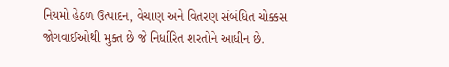નિયમો હેઠળ ઉત્પાદન, વેચાણ અને વિતરણ સંબંધિત ચોક્કસ જોગવાઈઓથી મુક્ત છે જે નિર્ધારિત શરતોને આધીન છે.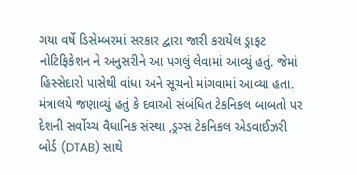ગયા વર્ષે ડિસેમ્બરમાં સરકાર દ્વારા જારી કરાયેલ ડ્રાફટ નોટિફિકેશન ને અનુસરીને આ પગલું લેવામાં આવ્યું હતું. જેમાં હિસ્સેદારો પાસેથી વાંધા અને સૂચનો માંગવામાં આવ્યા હતા. મંત્રાલયે જણાવ્યું હતું કે દવાઓ સંબંધિત ટેકનિકલ બાબતો પર દેશની સર્વોચ્ચ વૈધાનિક સંસ્થા ,ડ્રગ્સ ટેકનિકલ એડવાઈઝરી બોર્ડ (DTAB) સાથે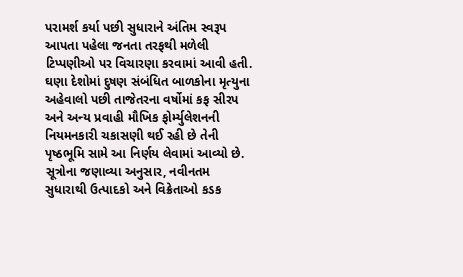પરામર્શ કર્યા પછી સુધારાને અંતિમ સ્વરૂપ આપતા પહેલા જનતા તરફથી મળેલી ટિપ્પણીઓ પર વિચારણા કરવામાં આવી હતી. ઘણા દેશોમાં દુષણ સંબંધિત બાળકોના મૃત્યુના અહેવાલો પછી તાજેતરના વર્ષોમાં કફ સીરપ અને અન્ય પ્રવાહી મૌખિક ફોર્મ્યુલેશનની નિયમનકારી ચકાસણી થઈ રહી છે તેની પૃષ્ઠભૂમિ સામે આ નિર્ણય લેવામાં આવ્યો છે. સૂત્રોના જણાવ્યા અનુસાર, નવીનતમ સુધારાથી ઉત્પાદકો અને વિક્રેતાઓ કડક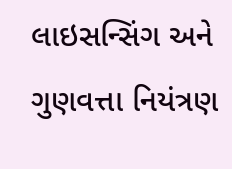લાઇસન્સિંગ અને ગુણવત્તા નિયંત્રણ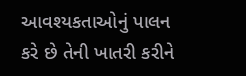આવશ્યકતાઓનું પાલન કરે છે તેની ખાતરી કરીને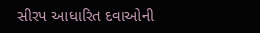સીરપ આધારિત દવાઓની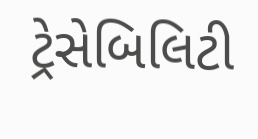ટ્રેસેબિલિટી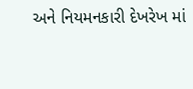અને નિયમનકારી દેખરેખ માં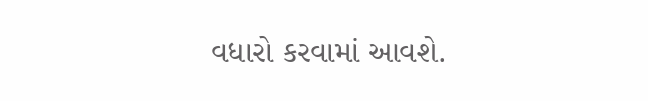વધારો કરવામાં આવશે.